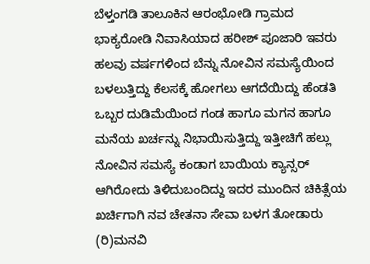ಬೆಳ್ತಂಗಡಿ ತಾಲೂಕಿನ ಆರಂಭೋಡಿ ಗ್ರಾಮದ ಭಾಕ್ಯರೋಡಿ ನಿವಾಸಿಯಾದ ಹರೀಶ್ ಪೂಜಾರಿ ಇವರು ಹಲವು ವರ್ಷಗಳಿಂದ ಬೆನ್ನು ನೋವಿನ ಸಮಸ್ಯೆಯಿಂದ ಬಳಲುತ್ತಿದ್ದು ಕೆಲಸಕ್ಕೆ ಹೋಗಲು ಆಗದೆಯಿದ್ದು ಹೆಂಡತಿ ಒಬ್ಬರ ದುಡಿಮೆಯಿಂದ ಗಂಡ ಹಾಗೂ ಮಗನ ಹಾಗೂ ಮನೆಯ ಖರ್ಚನ್ನು ನಿಭಾಯಿಸುತ್ತಿದ್ದು ಇತ್ತೀಚಿಗೆ ಹಲ್ಲು ನೋವಿನ ಸಮಸ್ಯೆ ಕಂಡಾಗ ಬಾಯಿಯ ಕ್ಯಾನ್ಸರ್ ಆಗಿರೋದು ತಿಳಿದುಬಂದಿದ್ದು ಇದರ ಮುಂದಿನ ಚಿಕಿತ್ಸೆಯ ಖರ್ಚಿಗಾಗಿ ನವ ಚೇತನಾ ಸೇವಾ ಬಳಗ ತೋಡಾರು (ರಿ)ಮನವಿ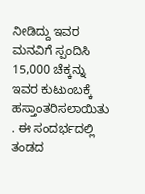ನೀಡಿದ್ದು ಇವರ ಮನವಿಗೆ ಸ್ಪಂದಿಸಿ 15,000 ಚೆಕ್ಕನ್ನು ಇವರ ಕುಟುಂಬಕ್ಕೆ ಹಸ್ತಾಂತರಿಸಲಾಯಿತು . ಈ ಸಂದರ್ಭದಲ್ಲಿ ತಂಡದ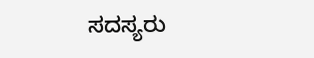ಸದಸ್ಯರು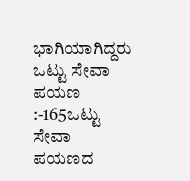ಭಾಗಿಯಾಗಿದ್ದರು
ಒಟ್ಟು ಸೇವಾ ಪಯಣ :-165ಒಟ್ಟು ಸೇವಾ ಪಯಣದ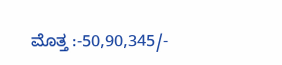ಮೊತ್ತ :-50,90,345/-